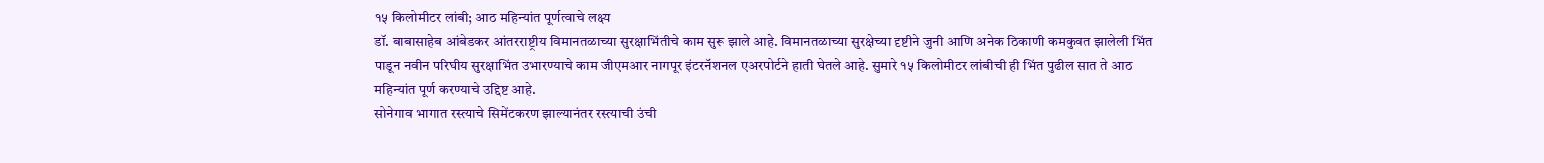१५ किलोमीटर लांबी; आठ महिन्यांत पूर्णत्वाचे लक्ष्य
डॉ. बाबासाहेब आंबेडकर आंतरराष्ट्रीय विमानतळाच्या सुरक्षाभिंतीचे काम सुरू झाले आहे. विमानतळाच्या सुरक्षेच्या दृष्टीने जुनी आणि अनेक ठिकाणी कमकुवत झालेली भिंत पाडून नवीन परिघीय सुरक्षाभिंत उभारण्याचे काम जीएमआर नागपूर इंटरनॅशनल एअरपोर्टने हाती घेतले आहे. सुमारे १५ किलोमीटर लांबीची ही भिंत पुढील सात ते आठ महिन्यांत पूर्ण करण्याचे उद्दिष्ट आहे.
सोनेगाव भागात रस्त्याचे सिमेंटकरण झाल्यानंतर रस्त्याची उंची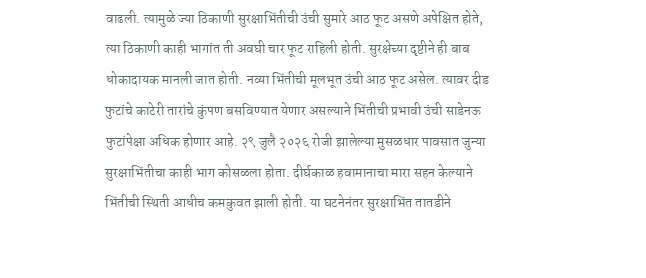वाढली. त्यामुळे ज्या ठिकाणी सुरक्षाभिंतीची उंची सुमारे आठ फूट असणे अपेक्षित होते, त्या ठिकाणी काही भागांत ती अवघी चार फूट राहिली होती. सुरक्षेच्या दृष्टीने ही बाब धोकादायक मानली जात होती. नव्या भिंतीची मूलभूत उंची आठ फूट असेल. त्यावर दीड फुटांचे काटेरी तारांचे कुंपण बसविण्यात येणार असल्याने भिंतीची प्रभावी उंची साडेनऊ फुटांपेक्षा अधिक होणार आहे. २९ जुलै २०२६ रोजी झालेल्या मुसळधार पावसात जुन्या सुरक्षाभिंतीचा काही भाग कोसळला होता. दीर्घकाळ हवामानाचा मारा सहन केल्याने भिंतीची स्थिती आधीच कमकुवत झाली होती. या घटनेनंतर सुरक्षाभिंत तातडीने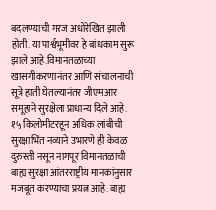बदलण्याची गरज अधोरेखित झाली होती. या पार्श्वभूमीवर हे बांधकाम सुरू झाले आहे.विमानतळाच्या खासगीकरणानंतर आणि संचालनाची सूत्रे हाती घेतल्यानंतर जीएमआर समूहाने सुरक्षेला प्राधान्य दिले आहे. १५ किलोमीटरहून अधिक लांबीची सुरक्षाभिंत नव्याने उभारणे ही केवळ दुरुस्ती नसून नागपूर विमानतळाची बाह्य सुरक्षा आंतरराष्ट्रीय मानकांनुसार मजबूत करण्याचा प्रयत्न आहे. बाह्य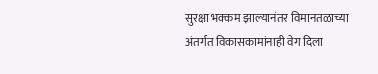सुरक्षा भक्कम झाल्यानंतर विमानतळाच्या अंतर्गत विकासकामांनाही वेग दिला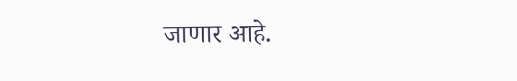जाणार आहे.